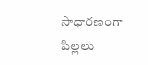సాధారణంగా పిల్లలు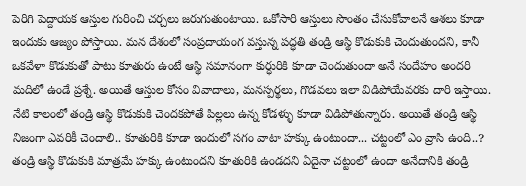పెరిగి పెద్దాయక ఆస్తుల గురించి చర్చలు జరుగుతుంటాయి. ఒకోసారి ఆస్తులు సొంతం చేసుకోవాలనే ఆశలు కూడా ఇందుకు ఆజ్యం పోస్తాయి. మన దేశంలో సంప్రదాయంగ వస్తున్న పద్ధతి తండ్రి ఆస్థి కొడుకుకి చెందుతుందని, కానీ ఒకవేళా కొడుకుతో పాటు కూతురు ఉంటే ఆస్థి సమానంగా కుర్ధురికి కూడా చెందుతుందా అనే సందేహం అందరి మదిలో ఉండే ప్రశ్నే. అయితే ఆస్తుల కోసం వివాదాలు, మనస్పర్థలు, గొడవలు ఇలా విడిపోయేవరకు దారి ఇస్తాయి. నేటి కాలంలో తండ్రి ఆస్థి కొడుకుకి చెందకపోతే పిల్లలు ఉన్న కోడళ్ళు కూడా విడిపోతున్నారు. అయితే తండ్రి ఆస్థి నిజంగా ఎవరికీ చెందాలి.. కూతురికి కూడా ఇందులో సగం వాటా హక్కు ఉంటుందా... చట్టంలో ఎం వ్రాసి ఉంది..?
తండ్రి ఆస్థి కొడుకుకి మాత్రమే హక్కు ఉంటుందని కూతురికి ఉండదని ఏదైనా చట్టంలో ఉందా అనేదానికి తండ్రి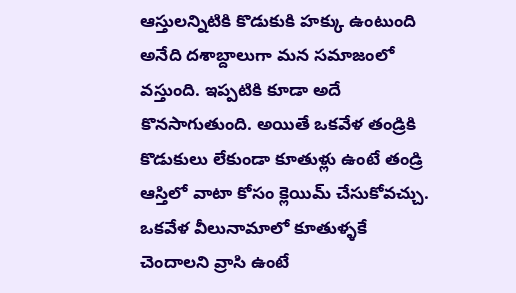ఆస్తులన్నిటికి కొడుకుకి హక్కు ఉంటుంది అనేది దశాబ్దాలుగా మన సమాజంలో వస్తుంది. ఇప్పటికి కూడా అదే కొనసాగుతుంది. అయితే ఒకవేళ తండ్రికి కొడుకులు లేకుండా కూతుళ్లు ఉంటే తండ్రి ఆస్తిలో వాటా కోసం క్లెయిమ్ చేసుకోవచ్చు. ఒకవేళ వీలునామాలో కూతుళ్ళకే చెందాలని వ్రాసి ఉంటే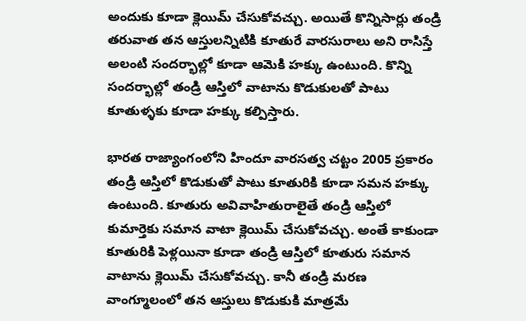అందుకు కూడా క్లెయిమ్ చేసుకోవచ్చు. అయితే కొన్నిసార్లు తండ్రి తరువాత తన ఆస్తులన్నిటికి కూతురే వారసురాలు అని రాసిస్తే అలంటి సందర్భాల్లో కూడా ఆమెకి హక్కు ఉంటుంది. కొన్ని సందర్భాల్లో తండ్రి ఆస్తిలో వాటాను కొడుకులతో పాటు కూతుళ్ళకు కూడా హక్కు కల్పిస్తారు.

భారత రాజ్యాంగంలోని హిందూ వారసత్వ చట్టం 2005 ప్రకారం తండ్రి ఆస్తిలో కొడుకుతో పాటు కూతురికి కూడా సమన హక్కు ఉంటుంది. కూతురు అవివాహితురాలైతే తండ్రి ఆస్తిలో కుమార్తెకు సమాన వాటా క్లెయిమ్ చేసుకోవచ్చు. అంతే కాకుండా కూతురికి పెళ్లయినా కూడా తండ్రి ఆస్తిలో కూతురు సమాన వాటాను క్లెయిమ్ చేసుకోవచ్చు. కానీ తండ్రి మరణ వాంగ్మూలంలో తన ఆస్తులు కొడుకుకి మాత్రమే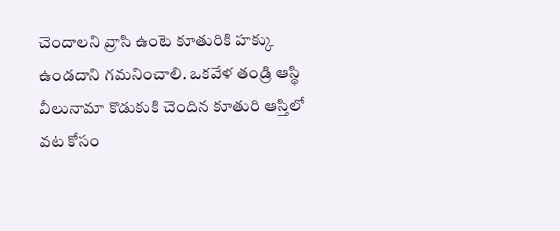చెందాలని వ్రాసి ఉంటె కూతురికి హక్కు ఉండదాని గమనించాలి. ఒకవేళ తండ్రి ఆస్థి వీలునామా కొడుకుకి చెందిన కూతురి ఆస్తిలో వట కోసం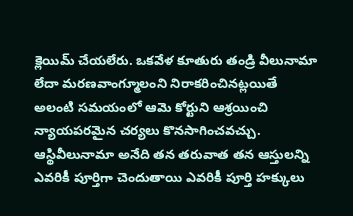క్లెయిమ్ చేయలేరు. ఒకవేళ కూతురు తండ్రి వీలునామా లేదా మరణవాంగ్మూలంని నిరాకరించినట్లయితే అలంటి సమయంలో ఆమె కోర్టుని ఆశ్రయించి న్యాయపరమైన చర్యలు కొనసాగించవచ్చు. ఆస్థివీలునామా అనేది తన తరువాత తన ఆస్తులన్ని ఎవరికీ పూర్తిగా చెందుతాయి ఎవరికీ పూర్తి హక్కులు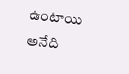ఉంటాయి అనేది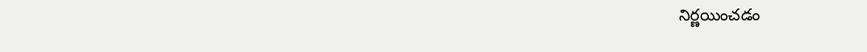నిర్ణయించడం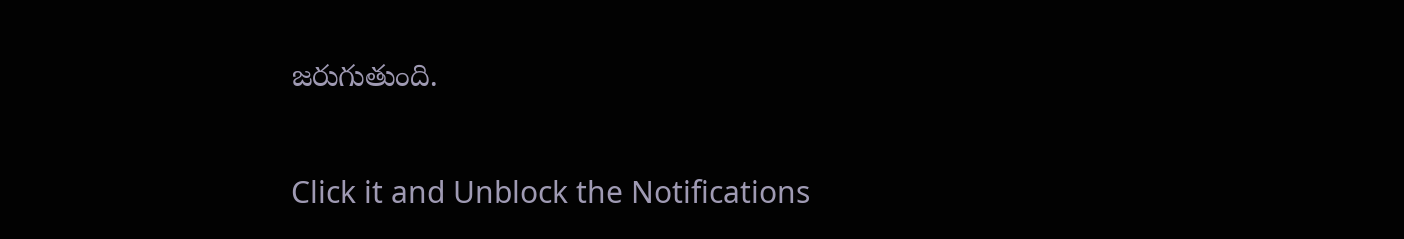జరుగుతుంది.


Click it and Unblock the Notifications